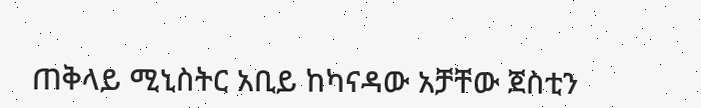ጠቅላይ ሚኒስትር አቢይ ከካናዳው አቻቸው ጀስቲን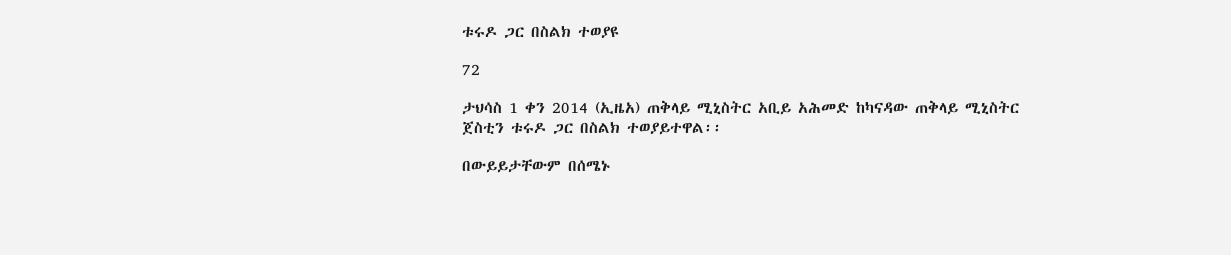ቱሩዶ ጋር በስልክ ተወያዩ

72

ታህሳስ 1 ቀን 2014 (ኢዜአ) ጠቅላይ ሚኒስትር አቢይ አሕመድ ከካናዳው ጠቅላይ ሚኒስትር ጀስቲን ቱሩዶ ጋር በስልክ ተወያይተዋል፡፡

በውይይታቸውም በሰሜኑ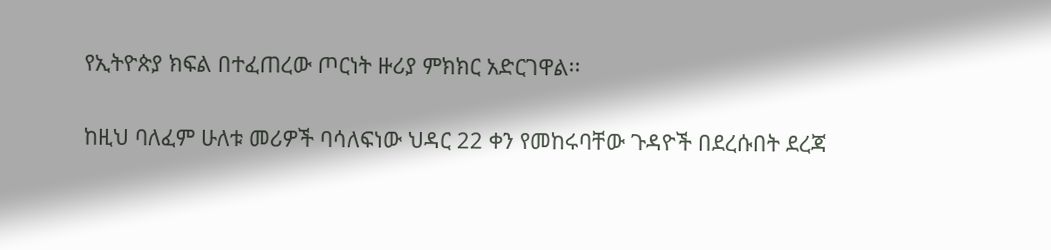የኢትዮጵያ ክፍል በተፈጠረው ጦርነት ዙሪያ ምክክር አድርገዋል፡፡

ከዚህ ባለፈም ሁለቱ መሪዎች ባሳለፍነው ህዳር 22 ቀን የመከሩባቸው ጉዳዮች በደረሱበት ደረጃ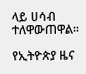ላይ ሀሳብ ተለዋውጠዋል፡፡

የኢትዮጵያ ዜና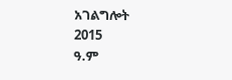አገልግሎት
2015
ዓ.ም